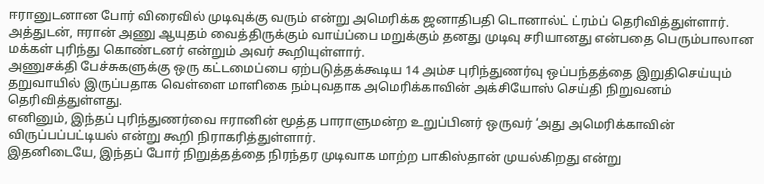ஈரானுடனான போர் விரைவில் முடிவுக்கு வரும் என்று அமெரிக்க ஜனாதிபதி டொனால்ட் ட்ரம்ப் தெரிவித்துள்ளார். அத்துடன், ஈரான் அணு ஆயுதம் வைத்திருக்கும் வாய்ப்பை மறுக்கும் தனது முடிவு சரியானது என்பதை பெரும்பாலான மக்கள் புரிந்து கொண்டனர் என்றும் அவர் கூறியுள்ளார்.
அணுசக்தி பேச்சுகளுக்கு ஒரு கட்டமைப்பை ஏற்படுத்தக்கூடிய 14 அம்ச புரிந்துணர்வு ஒப்பந்தத்தை இறுதிசெய்யும் தறுவாயில் இருப்பதாக வெள்ளை மாளிகை நம்புவதாக அமெரிக்காவின் அக்சியோஸ் செய்தி நிறுவனம் தெரிவித்துள்ளது.
எனினும், இந்தப் புரிந்துணர்வை ஈரானின் மூத்த பாராளுமன்ற உறுப்பினர் ஒருவர் ‘அது அமெரிக்காவின் விருப்பப்பட்டியல் என்று கூறி நிராகரித்துள்ளார்.
இதனிடையே, இந்தப் போர் நிறுத்தத்தை நிரந்தர முடிவாக மாற்ற பாகிஸ்தான் முயல்கிறது என்று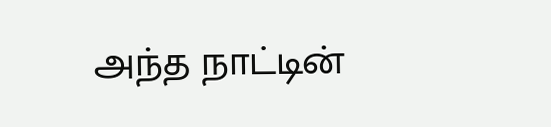அந்த நாட்டின்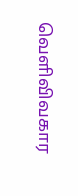வெளிவிவகார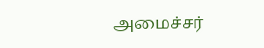அமைச்சர்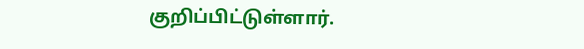குறிப்பிட்டுள்ளார்.